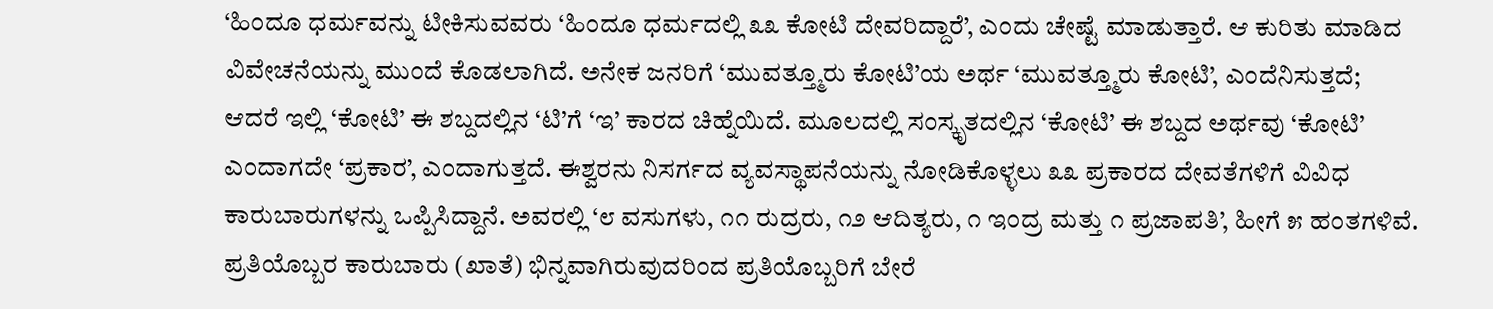‘ಹಿಂದೂ ಧರ್ಮವನ್ನು ಟೀಕಿಸುವವರು ‘ಹಿಂದೂ ಧರ್ಮದಲ್ಲಿ ೩೩ ಕೋಟಿ ದೇವರಿದ್ದಾರೆ’, ಎಂದು ಚೇಷ್ಟೆ ಮಾಡುತ್ತಾರೆ. ಆ ಕುರಿತು ಮಾಡಿದ ವಿವೇಚನೆಯನ್ನು ಮುಂದೆ ಕೊಡಲಾಗಿದೆ. ಅನೇಕ ಜನರಿಗೆ ‘ಮುವತ್ತ್ಮೂರು ಕೋಟಿ’ಯ ಅರ್ಥ ‘ಮುವತ್ತ್ಮೂರು ಕೋಟಿ’, ಎಂದೆನಿಸುತ್ತದೆ; ಆದರೆ ಇಲ್ಲಿ ‘ಕೋಟಿ’ ಈ ಶಬ್ದದಲ್ಲಿನ ‘ಟಿ’ಗೆ ‘ಇ’ ಕಾರದ ಚಿಹ್ನೆಯಿದೆ. ಮೂಲದಲ್ಲಿ ಸಂಸ್ಕೃತದಲ್ಲಿನ ‘ಕೋಟಿ’ ಈ ಶಬ್ದದ ಅರ್ಥವು ‘ಕೋಟಿ’ ಎಂದಾಗದೇ ‘ಪ್ರಕಾರ’, ಎಂದಾಗುತ್ತದೆ. ಈಶ್ವರನು ನಿಸರ್ಗದ ವ್ಯವಸ್ಥಾಪನೆಯನ್ನು ನೋಡಿಕೊಳ್ಳಲು ೩೩ ಪ್ರಕಾರದ ದೇವತೆಗಳಿಗೆ ವಿವಿಧ ಕಾರುಬಾರುಗಳನ್ನು ಒಪ್ಪಿಸಿದ್ದಾನೆ. ಅವರಲ್ಲಿ ‘೮ ವಸುಗಳು, ೧೧ ರುದ್ರರು, ೧೨ ಆದಿತ್ಯರು, ೧ ಇಂದ್ರ ಮತ್ತು ೧ ಪ್ರಜಾಪತಿ’, ಹೀಗೆ ೫ ಹಂತಗಳಿವೆ. ಪ್ರತಿಯೊಬ್ಬರ ಕಾರುಬಾರು (ಖಾತೆ) ಭಿನ್ನವಾಗಿರುವುದರಿಂದ ಪ್ರತಿಯೊಬ್ಬರಿಗೆ ಬೇರೆ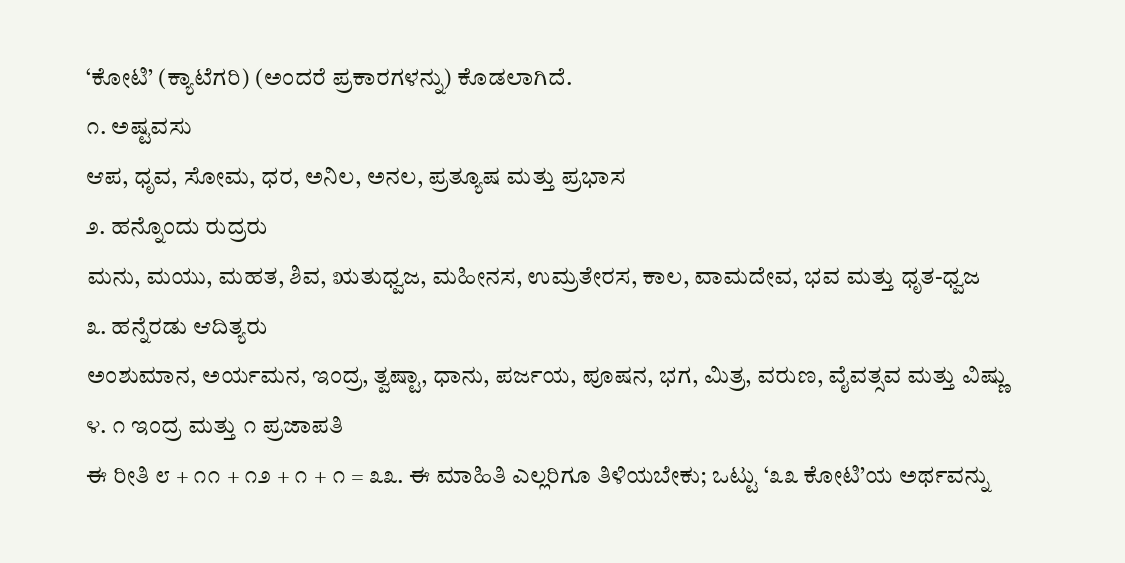‘ಕೋಟಿ’ (ಕ್ಯಾಟೆಗರಿ) (ಅಂದರೆ ಪ್ರಕಾರಗಳನ್ನು) ಕೊಡಲಾಗಿದೆ.
೧. ಅಷ್ಟವಸು
ಆಪ, ಧೃವ, ಸೋಮ, ಧರ, ಅನಿಲ, ಅನಲ, ಪ್ರತ್ಯೂಷ ಮತ್ತು ಪ್ರಭಾಸ
೨. ಹನ್ನೊಂದು ರುದ್ರರು
ಮನು, ಮಯು, ಮಹತ, ಶಿವ, ಋತುಧ್ವಜ, ಮಹೀನಸ, ಉಮ್ರತೇರಸ, ಕಾಲ, ವಾಮದೇವ, ಭವ ಮತ್ತು ಧೃತ-ಧ್ವಜ
೩. ಹನ್ನೆರಡು ಆದಿತ್ಯರು
ಅಂಶುಮಾನ, ಅರ್ಯಮನ, ಇಂದ್ರ, ತ್ವಷ್ಟಾ, ಧಾನು, ಪರ್ಜಯ, ಪೂಷನ, ಭಗ, ಮಿತ್ರ, ವರುಣ, ವೈವತ್ಸವ ಮತ್ತು ವಿಷ್ಣು
೪. ೧ ಇಂದ್ರ ಮತ್ತು ೧ ಪ್ರಜಾಪತಿ
ಈ ರೀತಿ ೮ + ೧೧ + ೧೨ + ೧ + ೧ = ೩೩. ಈ ಮಾಹಿತಿ ಎಲ್ಲರಿಗೂ ತಿಳಿಯಬೇಕು; ಒಟ್ಟು ‘೩೩ ಕೋಟಿ’ಯ ಅರ್ಥವನ್ನು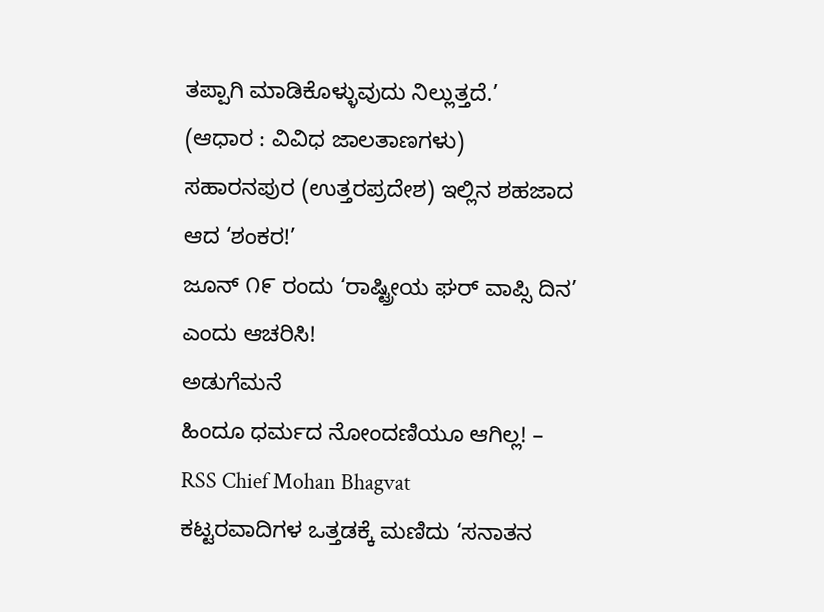ತಪ್ಪಾಗಿ ಮಾಡಿಕೊಳ್ಳುವುದು ನಿಲ್ಲುತ್ತದೆ.’
(ಆಧಾರ : ವಿವಿಧ ಜಾಲತಾಣಗಳು)
ಸಹಾರನಪುರ (ಉತ್ತರಪ್ರದೇಶ) ಇಲ್ಲಿನ ಶಹಜಾದ ಆದ ‘ಶಂಕರ!’
ಜೂನ್ ೧೯ ರಂದು ‘ರಾಷ್ಟ್ರೀಯ ಘರ್ ವಾಪ್ಸಿ ದಿನ’ ಎಂದು ಆಚರಿಸಿ!
ಅಡುಗೆಮನೆ
ಹಿಂದೂ ಧರ್ಮದ ನೋಂದಣಿಯೂ ಆಗಿಲ್ಲ! – RSS Chief Mohan Bhagvat
ಕಟ್ಟರವಾದಿಗಳ ಒತ್ತಡಕ್ಕೆ ಮಣಿದು ‘ಸನಾತನ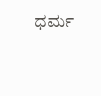ಧರ್ಮ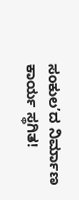ಸಂಕುಲ’ದ ನಿರ್ಮಾಣ ಕಾರ್ಯ ಸ್ಥಗಿತ!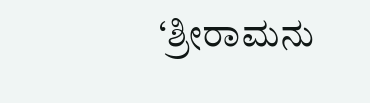‘ಶ್ರೀರಾಮನು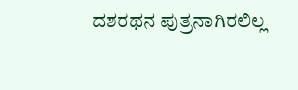ದಶರಥನ ಪುತ್ರನಾಗಿರಲಿಲ್ಲ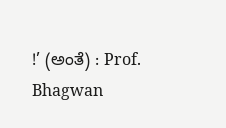!’ (ಅಂತೆ) : Prof. Bhagwan